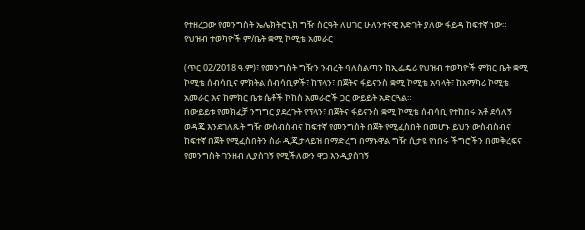የተዘረጋው የመንግስት ኤሌክትሮኒክ ግዥ ስርዓት ለሀገር ሁለንተናዊ እድገት ያለው ፋይዳ ከፍተኛ ነው። የህዝብ ተወካዮች ም/ቤት ቋሚ ኮሚቴ አመራር

(ጥር 02/2018 ዓ.ም)፣ የመንግስት ግዥን ንብረት ባለስልጣን ከኢፌዴሪ የህዝብ ተወካዮች ምክር ቤት ቋሚ ኮሚቴ ሰብሳቢና ምክትል ሰብሳቢዎች፣ ከፕላን፣ በጀትና ፋይናንስ ቋሚ ኮሚቴ አባላት፣ ከአማካሪ ኮሚቴ አመራር እና ከምክር ቤቱ ሴቶች ኮከስ አመራሮች ጋር ውይይት አድርጓል።
በውይይቱ የመክፈቻ ንግግር ያደረጉት የፕላን፣ በጀትና ፋይናንስ ቋሚ ኮሚቴ ሰብሳቢ የተከበሩ አቶ ደሳለኝ ወዳጄ እንደገለጹት ግዥ ውስብስብና ከፍተኛ የመንግስት በጀት የሚፈስበት በመሆኑ ይህን ውስብስብና ከፍተኛ በጀት የሚፈስበትን ስራ ዲጂታላይዝ በማድረግ በማኑዋል ግዥ ሲታዩ የነበሩ ችግሮችን በመቅረፍና የመንግስት ገንዘብ ሊያስገኝ የሚችለውን ዋጋ እንዲያስገኝ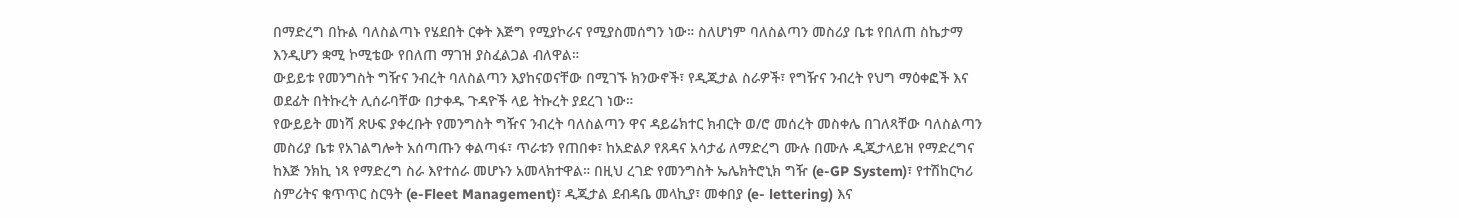በማድረግ በኩል ባለስልጣኑ የሄደበት ርቀት እጅግ የሚያኮራና የሚያስመሰግን ነው። ስለሆነም ባለስልጣን መስሪያ ቤቱ የበለጠ ስኬታማ እንዲሆን ቋሚ ኮሚቴው የበለጠ ማገዝ ያስፈልጋል ብለዋል።
ውይይቱ የመንግስት ግዥና ንብረት ባለስልጣን እያከናወናቸው በሚገኙ ክንውኖች፣ የዲጂታል ስራዎች፣ የግዥና ንብረት የህግ ማዕቀፎች እና ወደፊት በትኩረት ሊሰራባቸው በታቀዱ ጉዳዮች ላይ ትኩረት ያደረገ ነው።
የውይይት መነሻ ጽሁፍ ያቀረቡት የመንግስት ግዥና ንብረት ባለስልጣን ዋና ዳይሬክተር ክብርት ወ/ሮ መሰረት መስቀሌ በገለጻቸው ባለስልጣን መስሪያ ቤቱ የአገልግሎት አሰጣጡን ቀልጣፋ፣ ጥራቱን የጠበቀ፣ ከአድልዖ የጸዳና አሳታፊ ለማድረግ ሙሉ በሙሉ ዲጂታላይዝ የማድረግና ከእጅ ንክኪ ነጻ የማድረግ ስራ እየተሰራ መሆኑን አመላክተዋል። በዚህ ረገድ የመንግስት ኤሌክትሮኒክ ግዥ (e-GP System)፣ የተሽከርካሪ ስምሪትና ቁጥጥር ስርዓት (e-Fleet Management)፣ ዲጂታል ደብዳቤ መላኪያ፣ መቀበያ (e- lettering) እና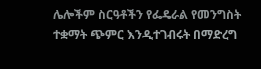ሌሎችም ስርዓቶችን የፌዴራል የመንግስት ተቋማት ጭምር እንዲተገብሩት በማድረግ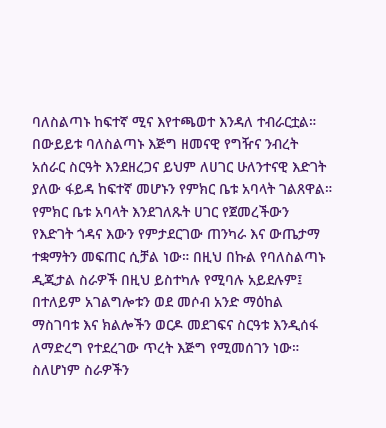ባለስልጣኑ ከፍተኛ ሚና እየተጫወተ እንዳለ ተብራርቷል።
በውይይቱ ባለስልጣኑ እጅግ ዘመናዊ የግዥና ንብረት አሰራር ስርዓት እንደዘረጋና ይህም ለሀገር ሁለንተናዊ እድገት ያለው ፋይዳ ከፍተኛ መሆኑን የምክር ቤቱ አባላት ገልጸዋል። የምክር ቤቱ አባላት እንደገለጹት ሀገር የጀመረችውን የእድገት ጎዳና እውን የምታደርገው ጠንካራ እና ውጤታማ ተቋማትን መፍጠር ሲቻል ነው። በዚህ በኩል የባለስልጣኑ ዲጂታል ስራዎች በዚህ ይስተካሉ የሚባሉ አይደሉም፤ በተለይም አገልግሎቱን ወደ መሶብ አንድ ማዕከል ማስገባቱ እና ክልሎችን ወርዶ መደገፍና ስርዓቱ እንዲሰፋ ለማድረግ የተደረገው ጥረት እጅግ የሚመሰገን ነው። ስለሆነም ስራዎችን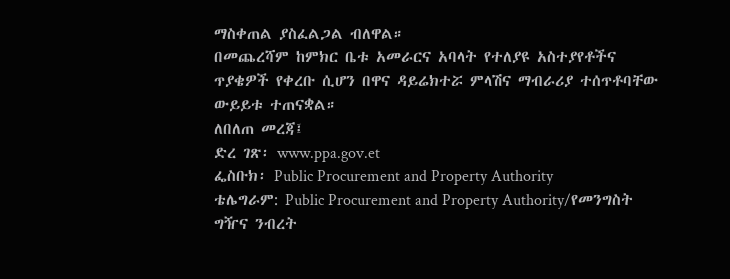ማስቀጠል ያስፈልጋል ብለዋል።
በመጨረሻም ከምክር ቤቱ አመራርና አባላት የተለያዩ አስተያየቶችና ጥያቄዎች የቀረቡ ሲሆን በዋና ዳይሬክተሯ ምላሽና ማብራሪያ ተሰጥቶባቸው ውይይቱ ተጠናቋል።
ለበለጠ መረጃ፤
ድረ ገጽ፡ www.ppa.gov.et
ፌስቡክ፡ Public Procurement and Property Authority
ቴሌግራም: Public Procurement and Property Authority/የመንግስት ግዥና ንብረት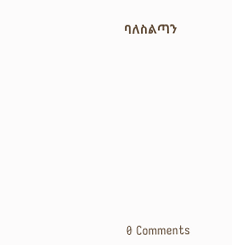ባለስልጣን











0 Comments